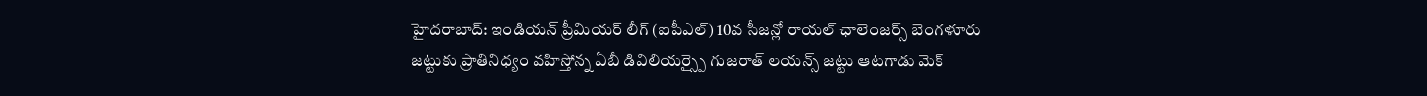హైదరాబాద్: ఇండియన్ ప్రీమియర్ లీగ్ (ఐపీఎల్) 10వ సీజన్లో రాయల్ ఛాలెంజర్స్ బెంగళూరు జట్టుకు ప్రాతినిధ్యం వహిస్తోన్న ఏబీ డివిలియర్స్పై గుజరాత్ లయన్స్ జట్టు ఆటగాడు మెక్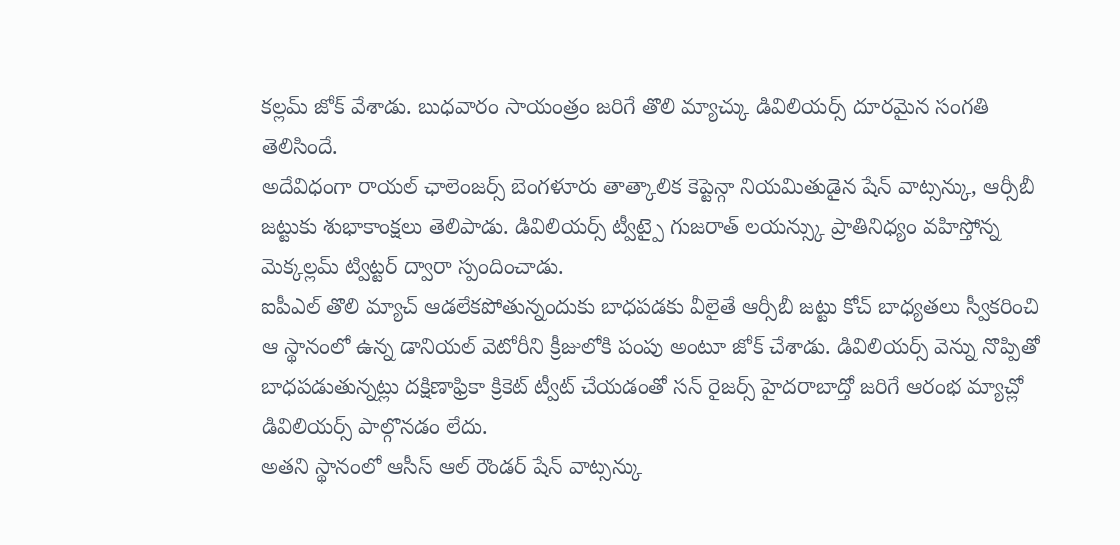కల్లమ్ జోక్ వేశాడు. బుధవారం సాయంత్రం జరిగే తొలి మ్యాచ్కు డివిలియర్స్ దూరమైన సంగతి తెలిసిందే.
అదేవిధంగా రాయల్ ఛాలెంజర్స్ బెంగళూరు తాత్కాలిక కెప్టెన్గా నియమితుడైన షేన్ వాట్సన్కు, ఆర్సీబీ జట్టుకు శుభాకాంక్షలు తెలిపాడు. డివిలియర్స్ ట్వీట్పై గుజరాత్ లయన్స్కు ప్రాతినిధ్యం వహిస్తోన్న మెక్కల్లమ్ ట్విట్టర్ ద్వారా స్పందించాడు.
ఐపీఎల్ తొలి మ్యాచ్ ఆడలేకపోతున్నందుకు బాధపడకు వీలైతే ఆర్సీబీ జట్టు కోచ్ బాధ్యతలు స్వీకరించి ఆ స్థానంలో ఉన్న డానియల్ వెటోరీని క్రీజులోకి పంపు అంటూ జోక్ చేశాడు. డివిలియర్స్ వెన్ను నొప్పితో బాధపడుతున్నట్లు దక్షిణాఫ్రికా క్రికెట్ ట్వీట్ చేయడంతో సన్ రైజర్స్ హైదరాబాద్తో జరిగే ఆరంభ మ్యాచ్లో డివిలియర్స్ పాల్గొనడం లేదు.
అతని స్థానంలో ఆసీస్ ఆల్ రౌండర్ షేన్ వాట్సన్కు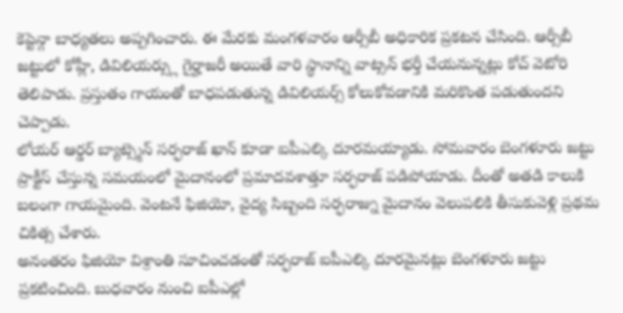కెప్టెన్గా బాధ్యతలు అప్పగించారు. ఈ మేరకు మంగళవారం ఆర్సీబీ అధికారిక ప్రకటన చేసింది. ఆర్సీబీ జట్టులో కోహ్లీ, డివిలియర్స్లు గైర్హాజరీ అయితే వారి స్థానాన్ని వాట్సన్ భర్తీ చేయనున్నట్లు కోచ్ వెటోరి తెలిపాడు. ప్రస్తుతం గాయంతో బాధపడుతున్న డివిలియర్స్ కోలుకోవడానికి మరికొంత పడుతుందని చెప్పాడు.
లోయర్ ఆర్డర్ బ్యాట్స్మెన్ సర్ఫరాజ్ ఖాన్ కూడా ఐపీఎల్కి దూరమయ్యాడు. సోమవారం బెంగళూరు జట్టు ప్రాక్టీస్ చేస్తున్న సమయంలో మైదానంలో ప్రమాదవశాత్తూ సర్ఫరాజ్ పడిపోయాడు. దీంతో అతడి కాలుకి బలంగా గాయమైంది. వెంటనే ఫిజియో, వైద్య సిబ్బంది సర్ఫరాజ్ను మైదానం వెలుపలికి తీసుకువెళ్లి ప్రథమ చికిత్స చేశారు.
అనంతరం ఫిజియో విశ్రాంతి సూచించడంతో సర్ఫరాజ్ ఐపీఎల్కి దూరమైనట్లు బెంగళూరు జట్టు ప్రకటించింది. బుధవారం నుంచి ఐపీఎల్లో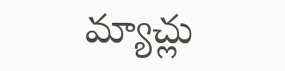మ్యాచ్లు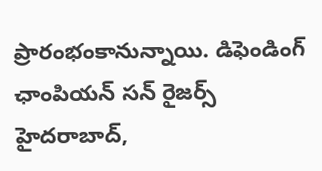ప్రారంభంకానున్నాయి. డిఫెండింగ్ ఛాంపియన్ సన్ రైజర్స్ హైదరాబాద్,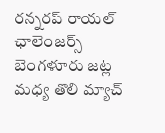రన్నరప్ రాయల్ ఛాలెంజర్స్ బెంగళూరు జట్ల మధ్య తొలి మ్యాచ్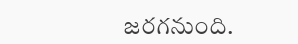జరగనుంది.